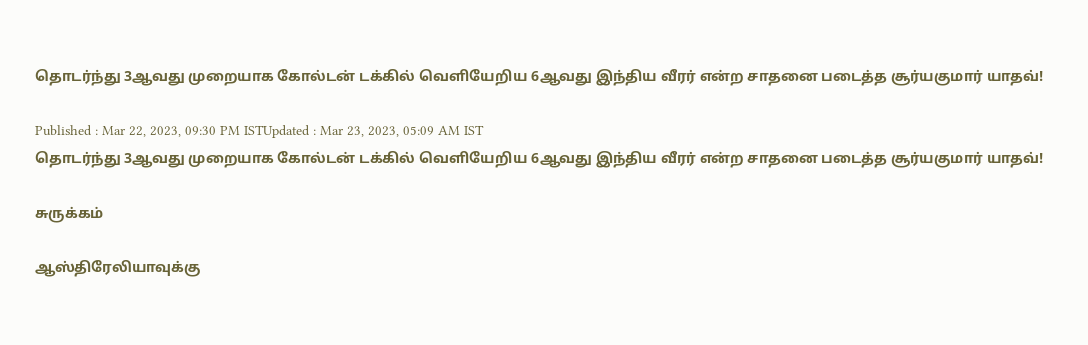தொடர்ந்து 3ஆவது முறையாக கோல்டன் டக்கில் வெளியேறிய 6ஆவது இந்திய வீரர் என்ற சாதனை படைத்த சூர்யகுமார் யாதவ்!

Published : Mar 22, 2023, 09:30 PM ISTUpdated : Mar 23, 2023, 05:09 AM IST
தொடர்ந்து 3ஆவது முறையாக கோல்டன் டக்கில் வெளியேறிய 6ஆவது இந்திய வீரர் என்ற சாதனை படைத்த சூர்யகுமார் யாதவ்!

சுருக்கம்

ஆஸ்திரேலியாவுக்கு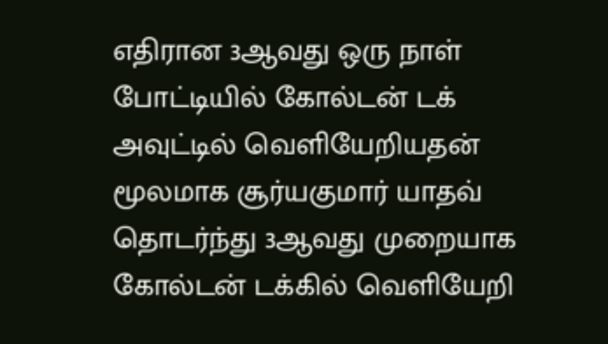எதிரான 3ஆவது ஒரு நாள் போட்டியில் கோல்டன் டக் அவுட்டில் வெளியேறியதன் மூலமாக சூர்யகுமார் யாதவ் தொடர்ந்து 3ஆவது முறையாக கோல்டன் டக்கில் வெளியேறி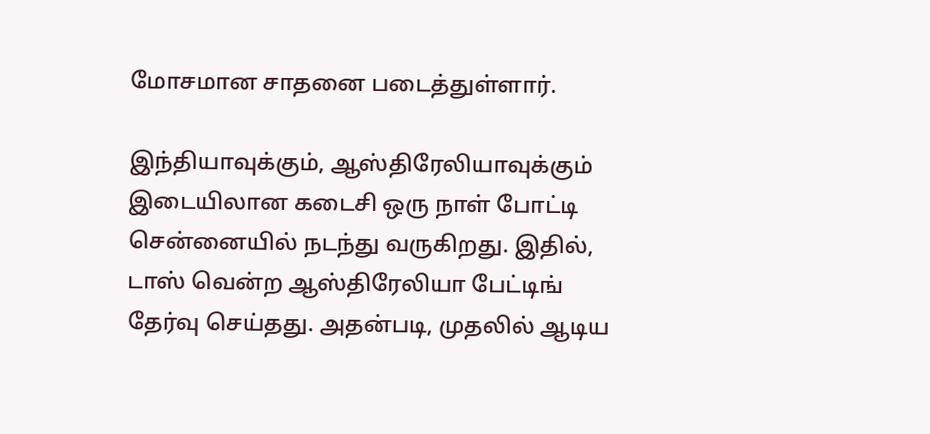மோசமான சாதனை படைத்துள்ளார்.

இந்தியாவுக்கும், ஆஸ்திரேலியாவுக்கும் இடையிலான கடைசி ஒரு நாள் போட்டி சென்னையில் நடந்து வருகிறது. இதில், டாஸ் வென்ற ஆஸ்திரேலியா பேட்டிங் தேர்வு செய்தது. அதன்படி, முதலில் ஆடிய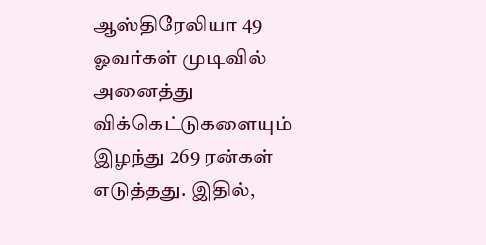ஆஸ்திரேலியா 49 ஓவர்கள் முடிவில் அனைத்து விக்கெட்டுகளையும் இழந்து 269 ரன்கள் எடுத்தது. இதில்,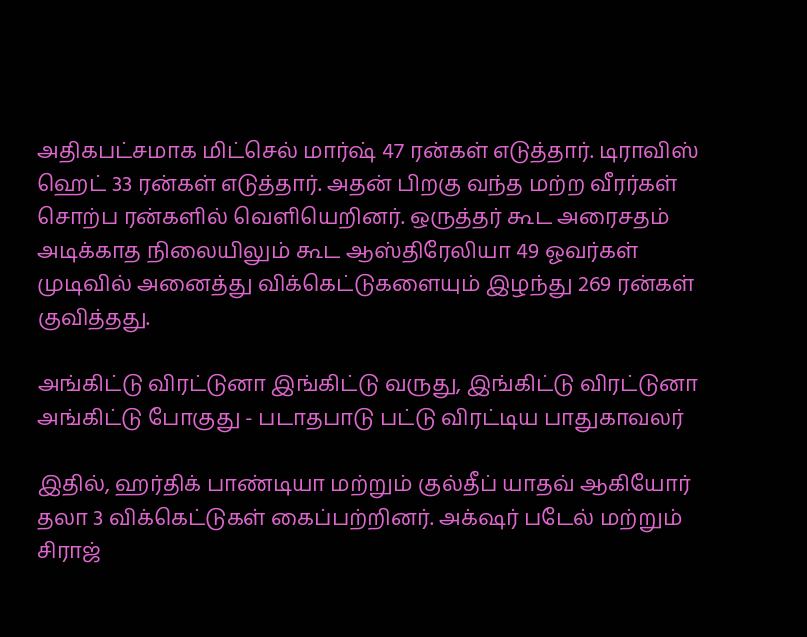அதிகபட்சமாக மிட்செல் மார்ஷ் 47 ரன்கள் எடுத்தார். டிராவிஸ் ஹெட் 33 ரன்கள் எடுத்தார். அதன் பிறகு வந்த மற்ற வீரர்கள் சொற்ப ரன்களில் வெளியெறினர். ஒருத்தர் கூட அரைசதம் அடிக்காத நிலையிலும் கூட ஆஸ்திரேலியா 49 ஓவர்கள் முடிவில் அனைத்து விக்கெட்டுகளையும் இழந்து 269 ரன்கள் குவித்தது.

அங்கிட்டு விரட்டுனா இங்கிட்டு வருது, இங்கிட்டு விரட்டுனா அங்கிட்டு போகுது - படாதபாடு பட்டு விரட்டிய பாதுகாவலர்

இதில், ஹர்திக் பாண்டியா மற்றும் குல்தீப் யாதவ் ஆகியோர் தலா 3 விக்கெட்டுகள் கைப்பற்றினர். அக்‌ஷர் படேல் மற்றும் சிராஜ்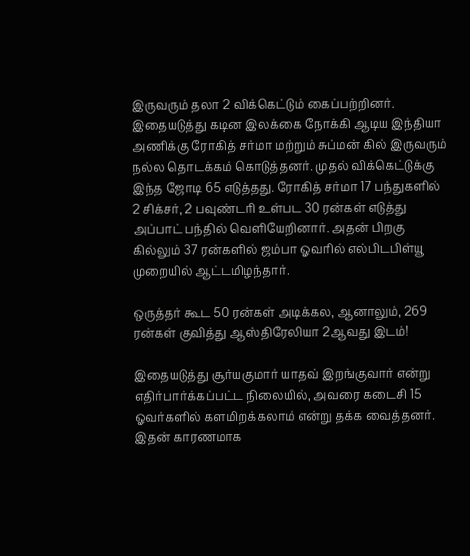இருவரும் தலா 2 விக்கெட்டும் கைப்பற்றினர். இதையடுத்து கடின இலக்கை நோக்கி ஆடிய இந்தியா அணிக்கு ரோகித் சர்மா மற்றும் சுப்மன் கில் இருவரும் நல்ல தொடக்கம் கொடுத்தனர். முதல் விக்கெட்டுக்கு இந்த ஜோடி 65 எடுத்தது. ரோகித் சர்மா 17 பந்துகளில் 2 சிக்சர், 2 பவுண்டரி உள்பட 30 ரன்கள் எடுத்து அப்பாட் பந்தில் வெளியேறினார். அதன் பிறகு கில்லும் 37 ரன்களில் ஜம்பா ஓவரில் எல்பிடபிள்யூ முறையில் ஆட்டமிழந்தார்.

ஒருத்தர் கூட 50 ரன்கள் அடிக்கல, ஆனாலும், 269 ரன்கள் குவித்து ஆஸ்திரேலியா 2ஆவது இடம்!

இதையடுத்து சூர்யகுமார் யாதவ் இறங்குவார் என்று எதிர்பார்க்கப்பட்ட நிலையில், அவரை கடைசி 15 ஓவர்களில் களமிறக்கலாம் என்று தக்க வைத்தனர். இதன் காரணமாக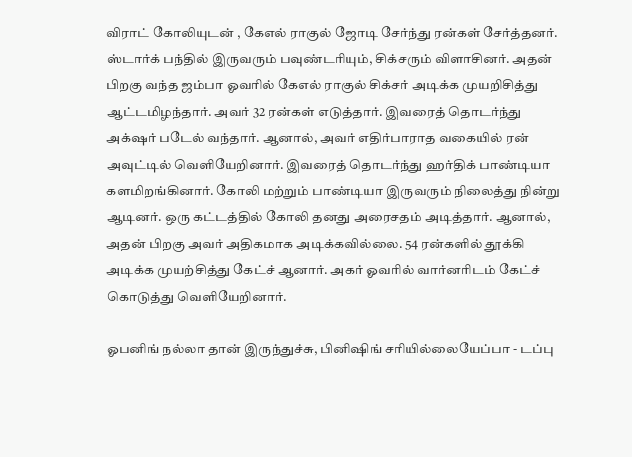விராட் கோலியுடன் , கேஎல் ராகுல் ஜோடி சேர்ந்து ரன்கள் சேர்த்தனர். ஸ்டார்க் பந்தில் இருவரும் பவுண்டரியும், சிக்சரும் விளாசினர். அதன் பிறகு வந்த ஜம்பா ஓவரில் கேஎல் ராகுல் சிக்சர் அடிக்க முயறிசித்து ஆட்டமிழந்தார். அவர் 32 ரன்கள் எடுத்தார். இவரைத் தொடர்ந்து அக்‌ஷர் படேல் வந்தார். ஆனால், அவர் எதிர்பாராத வகையில் ரன் அவுட்டில் வெளியேறினார். இவரைத் தொடர்ந்து ஹர்திக் பாண்டியா களமிறங்கினார். கோலி மற்றும் பாண்டியா இருவரும் நிலைத்து நின்று ஆடினர். ஒரு கட்டத்தில் கோலி தனது அரைசதம் அடித்தார். ஆனால், அதன் பிறகு அவர் அதிகமாக அடிக்கவில்லை. 54 ரன்களில் தூக்கி அடிக்க முயற்சித்து கேட்ச் ஆனார். அகர் ஓவரில் வார்னரிடம் கேட்ச் கொடுத்து வெளியேறினார்.

ஓபனிங் நல்லா தான் இருந்துச்சு, பினிஷிங் சரியில்லையேப்பா - டப்பு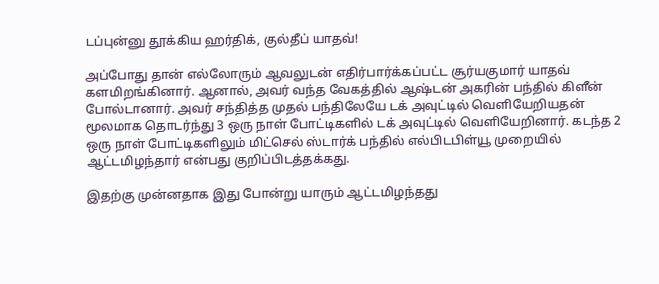டப்புன்னு தூக்கிய ஹர்திக், குல்தீப் யாதவ்!

அப்போது தான் எல்லோரும் ஆவலுடன் எதிர்பார்க்கப்பட்ட சூர்யகுமார் யாதவ் களமிறங்கினார். ஆனால், அவர் வந்த வேகத்தில் ஆஷ்டன் அகரின் பந்தில் கிளீன் போல்டானார். அவர் சந்தித்த முதல் பந்திலேயே டக் அவுட்டில் வெளியேறியதன் மூலமாக தொடர்ந்து 3 ஒரு நாள் போட்டிகளில் டக் அவுட்டில் வெளியேறினார். கடந்த 2 ஒரு நாள் போட்டிகளிலும் மிட்செல் ஸ்டார்க் பந்தில் எல்பிடபிள்யூ முறையில் ஆட்டமிழந்தார் என்பது குறிப்பிடத்தக்கது.

இதற்கு முன்னதாக இது போன்று யாரும் ஆட்டமிழந்தது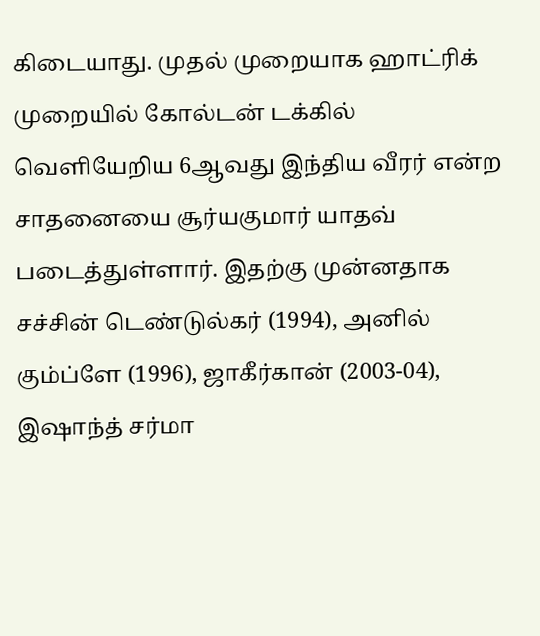கிடையாது. முதல் முறையாக ஹாட்ரிக் முறையில் கோல்டன் டக்கில் வெளியேறிய 6ஆவது இந்திய வீரர் என்ற சாதனையை சூர்யகுமார் யாதவ் படைத்துள்ளார். இதற்கு முன்னதாக சச்சின் டெண்டுல்கர் (1994), அனில் கும்ப்ளே (1996), ஜாகீர்கான் (2003-04), இஷாந்த் சர்மா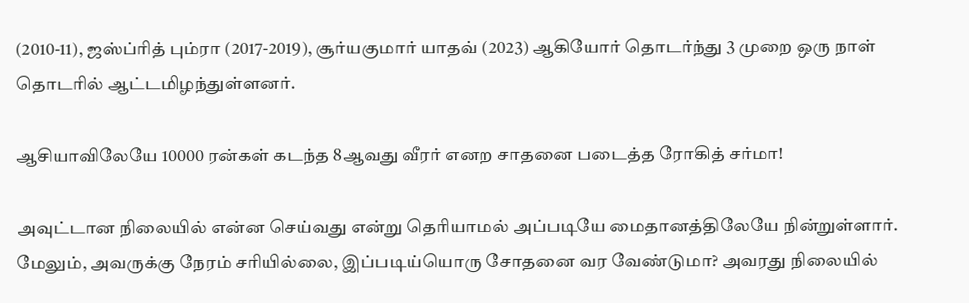(2010-11), ஜஸ்ப்ரித் பும்ரா (2017-2019), சூர்யகுமார் யாதவ் (2023) ஆகியோர் தொடர்ந்து 3 முறை ஒரு நாள் தொடரில் ஆட்டமிழந்துள்ளனர்.

ஆசியாவிலேயே 10000 ரன்கள் கடந்த 8ஆவது வீரர் எனற சாதனை படைத்த ரோகித் சர்மா!

அவுட்டான நிலையில் என்ன செய்வது என்று தெரியாமல் அப்படியே மைதானத்திலேயே நின்றுள்ளார். மேலும், அவருக்கு நேரம் சரியில்லை, இப்படிய்யொரு சோதனை வர வேண்டுமா? அவரது நிலையில்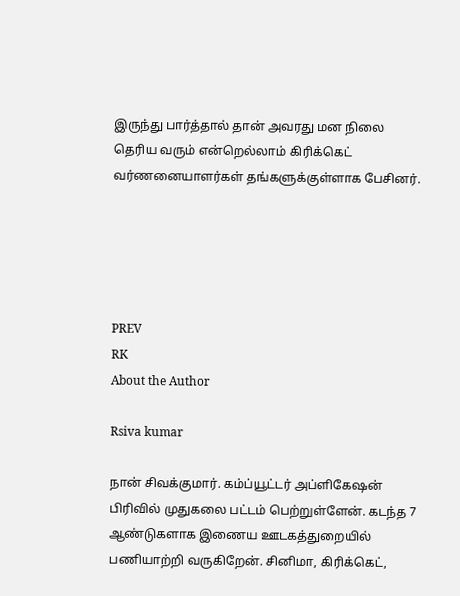இருந்து பார்த்தால் தான் அவரது மன நிலை தெரிய வரும் என்றெல்லாம் கிரிக்கெட் வர்ணனையாளர்கள் தங்களுக்குள்ளாக பேசினர்.





PREV
RK
About the Author

Rsiva kumar

நான் சிவக்குமார். கம்ப்யூட்டர் அப்ளிகேஷன் பிரிவில் முதுகலை பட்டம் பெற்றுள்ளேன். கடந்த 7 ஆண்டுகளாக இணைய ஊடகத்துறையில் பணியாற்றி வருகிறேன். சினிமா, கிரிக்கெட்,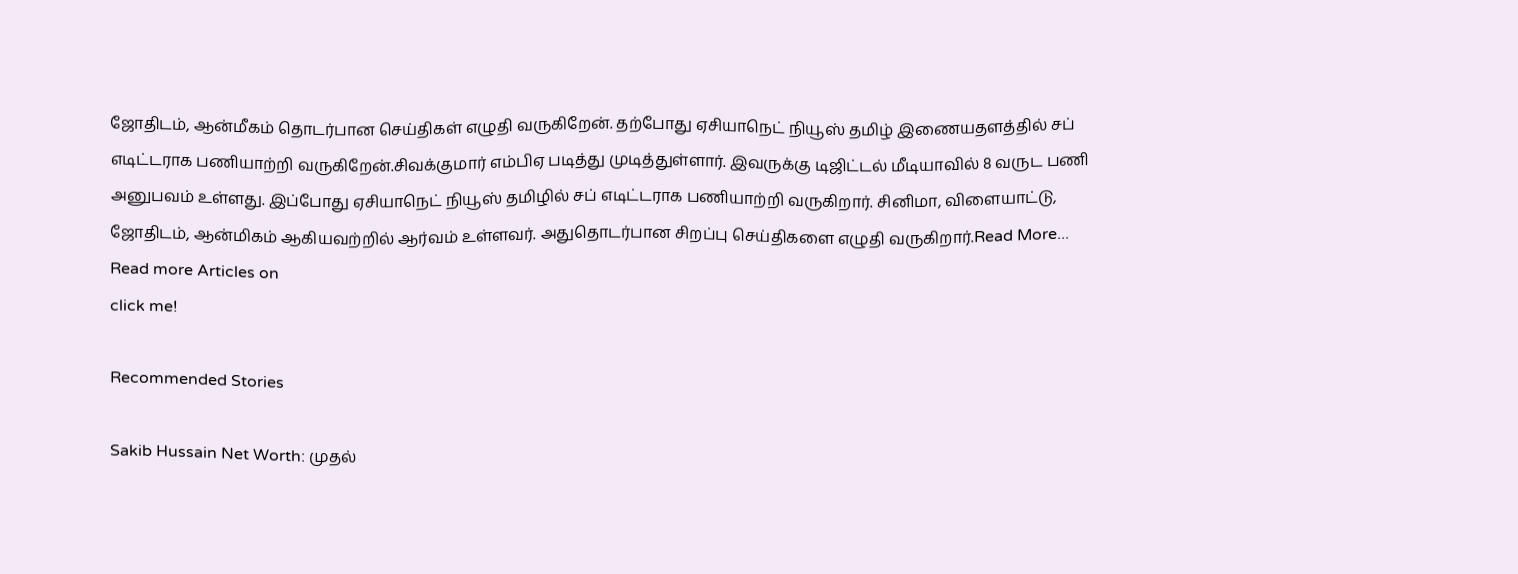ஜோதிடம், ஆன்மீகம் தொடர்பான செய்திகள் எழுதி வருகிறேன். தற்போது ஏசியாநெட் நியூஸ் தமிழ் இணையதளத்தில் சப் எடிட்டராக பணியாற்றி வருகிறேன்.சிவக்குமார் எம்பிஏ படித்து முடித்துள்ளார். இவருக்கு டிஜிட்டல் மீடியாவில் 8 வருட பணி அனுபவம் உள்ளது. இப்போது ஏசியாநெட் நியூஸ் தமிழில் சப் எடிட்டராக பணியாற்றி வருகிறார். சினிமா, விளையாட்டு, ஜோதிடம், ஆன்மிகம் ஆகியவற்றில் ஆர்வம் உள்ளவர். அதுதொடர்பான சிறப்பு செய்திகளை எழுதி வருகிறார்.Read More...
Read more Articles on
click me!

Recommended Stories

Sakib Hussain Net Worth: முதல்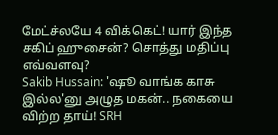மேட்ச்லயே 4 விக்கெட்! யார் இந்த சகிப் ஹுசைன்? சொத்து மதிப்பு எவ்வளவு?
Sakib Hussain: 'ஷூ வாங்க காசு இல்ல'னு அழுத மகன்.. நகையை விற்ற தாய்! SRH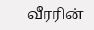வீரரின்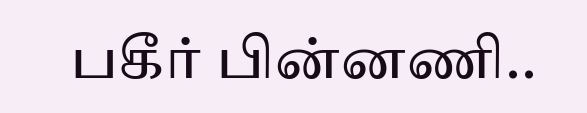பகீர் பின்னணி..